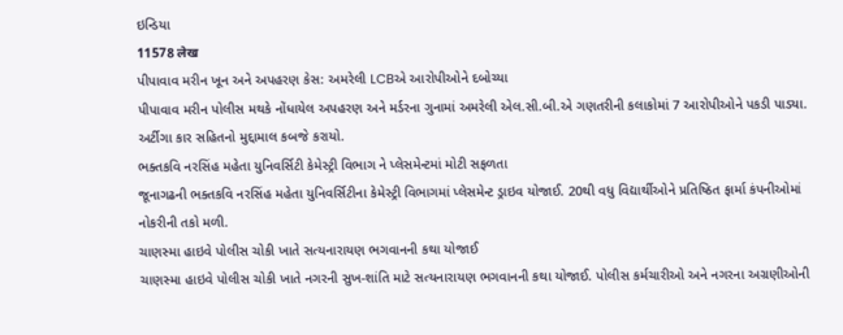ઇન્ડિયા
11578 लेख
પીપાવાવ મરીન ખૂન અને અપહરણ કેસ: અમરેલી LCBએ આરોપીઓને દબોચ્યા
પીપાવાવ મરીન પોલીસ મથકે નોંધાયેલ અપહરણ અને મર્ડરના ગુનામાં અમરેલી એલ.સી.બી.એ ગણતરીની કલાકોમાં 7 આરોપીઓને પકડી પાડ્યા. અર્ટીગા કાર સહિતનો મુદ્દામાલ કબજે કરાયો.
ભક્તકવિ નરસિંહ મહેતા યુનિવર્સિટી કેમેસ્ટ્રી વિભાગ ને પ્લેસમેન્ટમાં મોટી સફળતા
જૂનાગઢની ભક્તકવિ નરસિંહ મહેતા યુનિવર્સિટીના કેમેસ્ટ્રી વિભાગમાં પ્લેસમેન્ટ ડ્રાઇવ યોજાઈ. 20થી વધુ વિદ્યાર્થીઓને પ્રતિષ્ઠિત ફાર્મા કંપનીઓમાં નોકરીની તકો મળી.
ચાણસ્મા હાઇવે પોલીસ ચોકી ખાતે સત્યનારાયણ ભગવાનની કથા યોજાઈ
ચાણસ્મા હાઇવે પોલીસ ચોકી ખાતે નગરની સુખ-શાંતિ માટે સત્યનારાયણ ભગવાનની કથા યોજાઈ. પોલીસ કર્મચારીઓ અને નગરના અગ્રણીઓની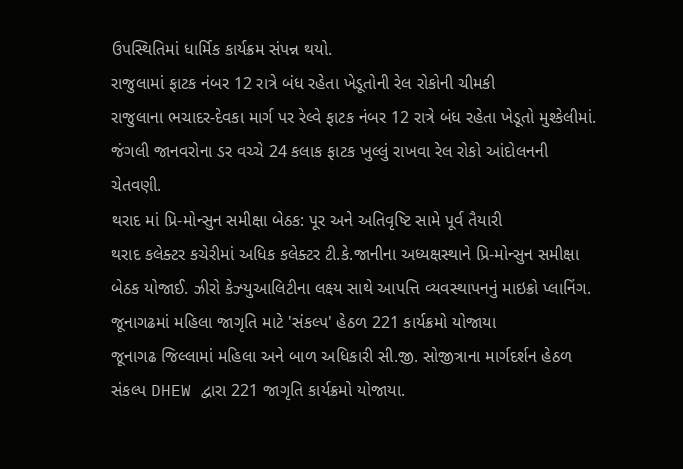ઉપસ્થિતિમાં ધાર્મિક કાર્યક્રમ સંપન્ન થયો.
રાજુલામાં ફાટક નંબર 12 રાત્રે બંધ રહેતા ખેડૂતોની રેલ રોકોની ચીમકી
રાજુલાના ભચાદર-દેવકા માર્ગ પર રેલ્વે ફાટક નંબર 12 રાત્રે બંધ રહેતા ખેડૂતો મુશ્કેલીમાં. જંગલી જાનવરોના ડર વચ્ચે 24 કલાક ફાટક ખુલ્લું રાખવા રેલ રોકો આંદોલનની ચેતવણી.
થરાદ માં પ્રિ-મોન્સુન સમીક્ષા બેઠક: પૂર અને અતિવૃષ્ટિ સામે પૂર્વ તૈયારી
થરાદ કલેક્ટર કચેરીમાં અધિક કલેક્ટર ટી.કે.જાનીના અધ્યક્ષસ્થાને પ્રિ-મોન્સુન સમીક્ષા બેઠક યોજાઈ. ઝીરો કેઝ્યુઆલિટીના લક્ષ્ય સાથે આપત્તિ વ્યવસ્થાપનનું માઇક્રો પ્લાનિંગ.
જૂનાગઢમાં મહિલા જાગૃતિ માટે 'સંકલ્પ' હેઠળ 221 કાર્યક્રમો યોજાયા
જૂનાગઢ જિલ્લામાં મહિલા અને બાળ અધિકારી સી.જી. સોજીત્રાના માર્ગદર્શન હેઠળ સંકલ્પ DHEW દ્વારા 221 જાગૃતિ કાર્યક્રમો યોજાયા.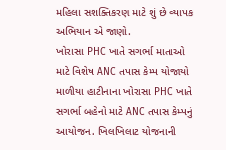મહિલા સશક્તિકરણ માટે શું છે વ્યાપક અભિયાન એ જાણો.
ખોરાસા PHC ખાતે સગર્ભા માતાઓ માટે વિશેષ ANC તપાસ કેમ્પ યોજાયો
માળીયા હાટીનાના ખોરાસા PHC ખાતે સગર્ભા બહેનો માટે ANC તપાસ કેમ્પનું આયોજન. ખિલખિલાટ યોજનાની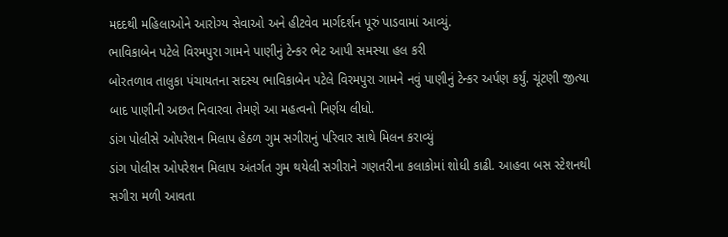મદદથી મહિલાઓને આરોગ્ય સેવાઓ અને હીટવેવ માર્ગદર્શન પૂરું પાડવામાં આવ્યું.
ભાવિકાબેન પટેલે વિરમપુરા ગામને પાણીનું ટેન્કર ભેટ આપી સમસ્યા હલ કરી
બોરતળાવ તાલુકા પંચાયતના સદસ્ય ભાવિકાબેન પટેલે વિરમપુરા ગામને નવું પાણીનું ટેન્કર અર્પણ કર્યું. ચૂંટણી જીત્યા બાદ પાણીની અછત નિવારવા તેમણે આ મહત્વનો નિર્ણય લીધો.
ડાંગ પોલીસે ઓપરેશન મિલાપ હેઠળ ગુમ સગીરાનું પરિવાર સાથે મિલન કરાવ્યું
ડાંગ પોલીસ ઓપરેશન મિલાપ અંતર્ગત ગુમ થયેલી સગીરાને ગણતરીના કલાકોમાં શોધી કાઢી. આહવા બસ સ્ટેશનથી સગીરા મળી આવતા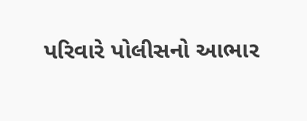પરિવારે પોલીસનો આભાર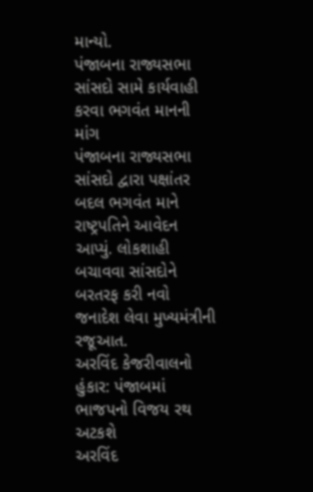માન્યો.
પંજાબના રાજ્યસભા સાંસદો સામે કાર્યવાહી કરવા ભગવંત માનની માંગ
પંજાબના રાજ્યસભા સાંસદો દ્વારા પક્ષાંતર બદલ ભગવંત માને રાષ્ટ્રપતિને આવેદન આપ્યું. લોકશાહી બચાવવા સાંસદોને બરતરફ કરી નવો જનાદેશ લેવા મુખ્યમંત્રીની રજૂઆત.
અરવિંદ કેજરીવાલનો હુંકાર: પંજાબમાં ભાજપનો વિજય રથ અટકશે
અરવિંદ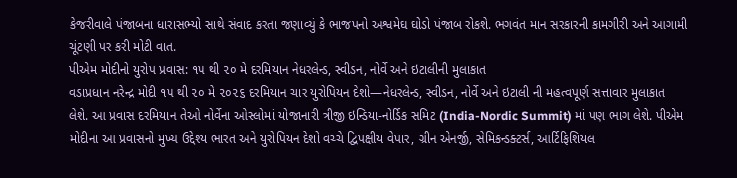કેજરીવાલે પંજાબના ધારાસભ્યો સાથે સંવાદ કરતા જણાવ્યું કે ભાજપનો અશ્વમેઘ ઘોડો પંજાબ રોકશે. ભગવંત માન સરકારની કામગીરી અને આગામી ચૂંટણી પર કરી મોટી વાત.
પીએમ મોદીનો યુરોપ પ્રવાસ: ૧૫ થી ૨૦ મે દરમિયાન નેધરલેન્ડ, સ્વીડન, નોર્વે અને ઇટાલીની મુલાકાત
વડાપ્રધાન નરેન્દ્ર મોદી ૧૫ થી ૨૦ મે ૨૦૨૬ દરમિયાન ચાર યુરોપિયન દેશો—નેધરલેન્ડ, સ્વીડન, નોર્વે અને ઇટાલી ની મહત્વપૂર્ણ સત્તાવાર મુલાકાત લેશે. આ પ્રવાસ દરમિયાન તેઓ નોર્વેના ઓસ્લોમાં યોજાનારી ત્રીજી ઇન્ડિયા-નોર્ડિક સમિટ (India-Nordic Summit) માં પણ ભાગ લેશે. પીએમ મોદીના આ પ્રવાસનો મુખ્ય ઉદ્દેશ્ય ભારત અને યુરોપિયન દેશો વચ્ચે દ્વિપક્ષીય વેપાર, ગ્રીન એનર્જી, સેમિકન્ડક્ટર્સ, આર્ટિફિશિયલ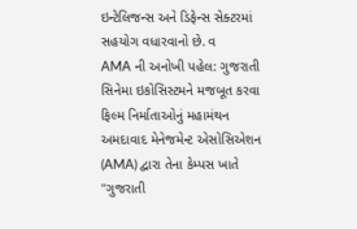ઇન્ટેલિજન્સ અને ડિફેન્સ સેક્ટરમાં સહયોગ વધારવાનો છે. વ
AMA ની અનોખી પહેલ: ગુજરાતી સિનેમા ઇકોસિસ્ટમને મજબૂત કરવા ફિલ્મ નિર્માતાઓનું મહામંથન
અમદાવાદ મેનેજમેન્ટ એસોસિએશન (AMA) દ્વારા તેના કેમ્પસ ખાતે "ગુજરાતી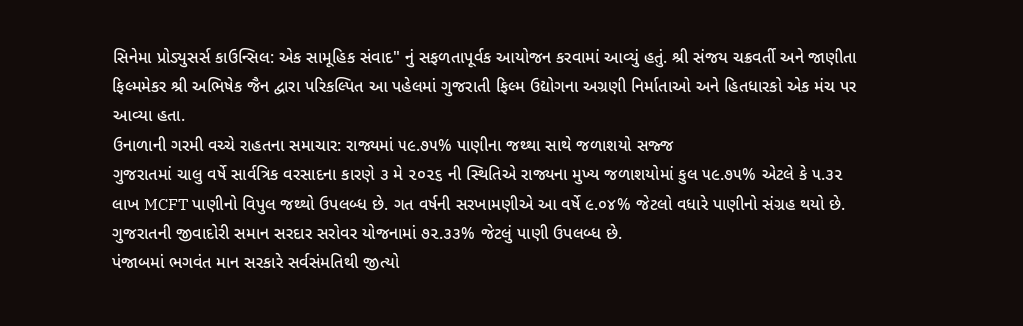સિનેમા પ્રોડ્યુસર્સ કાઉન્સિલ: એક સામૂહિક સંવાદ" નું સફળતાપૂર્વક આયોજન કરવામાં આવ્યું હતું. શ્રી સંજય ચક્રવર્તી અને જાણીતા ફિલ્મમેકર શ્રી અભિષેક જૈન દ્વારા પરિકલ્પિત આ પહેલમાં ગુજરાતી ફિલ્મ ઉદ્યોગના અગ્રણી નિર્માતાઓ અને હિતધારકો એક મંચ પર આવ્યા હતા.
ઉનાળાની ગરમી વચ્ચે રાહતના સમાચાર: રાજ્યમાં ૫૯.૭૫% પાણીના જથ્થા સાથે જળાશયો સજ્જ
ગુજરાતમાં ચાલુ વર્ષે સાર્વત્રિક વરસાદના કારણે ૩ મે ૨૦૨૬ ની સ્થિતિએ રાજ્યના મુખ્ય જળાશયોમાં કુલ ૫૯.૭૫% એટલે કે ૫.૩૨ લાખ MCFT પાણીનો વિપુલ જથ્થો ઉપલબ્ધ છે. ગત વર્ષની સરખામણીએ આ વર્ષે ૯.૦૪% જેટલો વધારે પાણીનો સંગ્રહ થયો છે. ગુજરાતની જીવાદોરી સમાન સરદાર સરોવર યોજનામાં ૭૨.૩૩% જેટલું પાણી ઉપલબ્ધ છે.
પંજાબમાં ભગવંત માન સરકારે સર્વસંમતિથી જીત્યો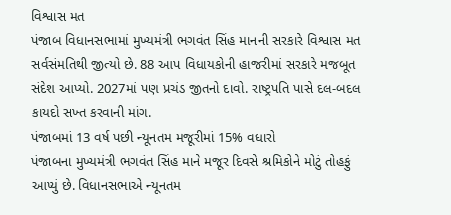વિશ્વાસ મત
પંજાબ વિધાનસભામાં મુખ્યમંત્રી ભગવંત સિંહ માનની સરકારે વિશ્વાસ મત સર્વસંમતિથી જીત્યો છે. 88 આપ વિધાયકોની હાજરીમાં સરકારે મજબૂત સંદેશ આપ્યો. 2027માં પણ પ્રચંડ જીતનો દાવો. રાષ્ટ્રપતિ પાસે દલ-બદલ કાયદો સખ્ત કરવાની માંગ.
પંજાબમાં 13 વર્ષ પછી ન્યૂનતમ મજૂરીમાં 15% વધારો
પંજાબના મુખ્યમંત્રી ભગવંત સિંહ માને મજૂર દિવસે શ્રમિકોને મોટું તોહફું આપ્યું છે. વિધાનસભાએ ન્યૂનતમ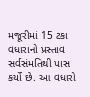મજૂરીમાં 15 ટકા વધારાનો પ્રસ્તાવ સર્વસંમતિથી પાસ કર્યો છે. આ વધારો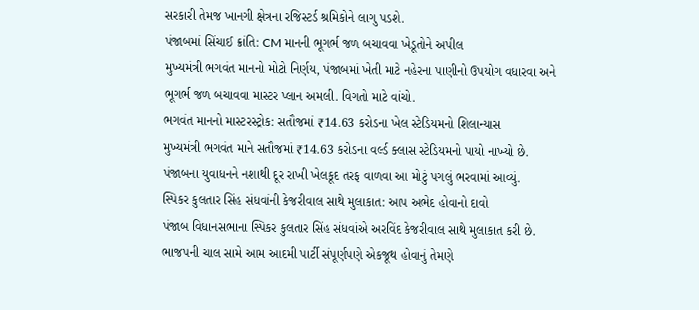સરકારી તેમજ ખાનગી ક્ષેત્રના રજિસ્ટર્ડ શ્રમિકોને લાગુ પડશે.
પંજાબમાં સિંચાઈ ક્રાંતિ: CM માનની ભૂગર્ભ જળ બચાવવા ખેડૂતોને અપીલ
મુખ્યમંત્રી ભગવંત માનનો મોટો નિર્ણય, પંજાબમાં ખેતી માટે નહેરના પાણીનો ઉપયોગ વધારવા અને ભૂગર્ભ જળ બચાવવા માસ્ટર પ્લાન અમલી. વિગતો માટે વાંચો.
ભગવંત માનનો માસ્ટરસ્ટ્રોક: સતૌજમાં ₹14.63 કરોડના ખેલ સ્ટેડિયમનો શિલાન્યાસ
મુખ્યમંત્રી ભગવંત માને સતૌજમાં ₹14.63 કરોડના વર્લ્ડ ક્લાસ સ્ટેડિયમનો પાયો નાખ્યો છે. પંજાબના યુવાધનને નશાથી દૂર રાખી ખેલકૂદ તરફ વાળવા આ મોટું પગલું ભરવામાં આવ્યું.
સ્પિકર કુલતાર સિંહ સંધવાંની કેજરીવાલ સાથે મુલાકાત: આપ અભેદ હોવાનો દાવો
પંજાબ વિધાનસભાના સ્પિકર કુલતાર સિંહ સંધવાંએ અરવિંદ કેજરીવાલ સાથે મુલાકાત કરી છે. ભાજપની ચાલ સામે આમ આદમી પાર્ટી સંપૂર્ણપણે એકજૂથ હોવાનું તેમણે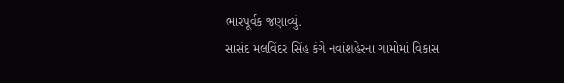ભારપૂર્વક જણાવ્યું.
સાસંદ મલવિંદર સિંહ કંગે નવાંશહેરના ગામોમાં વિકાસ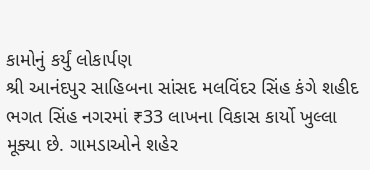કામોનું કર્યું લોકાર્પણ
શ્રી આનંદપુર સાહિબના સાંસદ મલવિંદર સિંહ કંગે શહીદ ભગત સિંહ નગરમાં ₹33 લાખના વિકાસ કાર્યો ખુલ્લા મૂક્યા છે. ગામડાઓને શહેર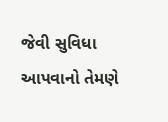જેવી સુવિધા આપવાનો તેમણે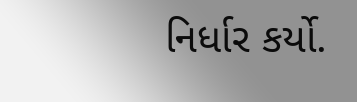નિર્ધાર કર્યો.